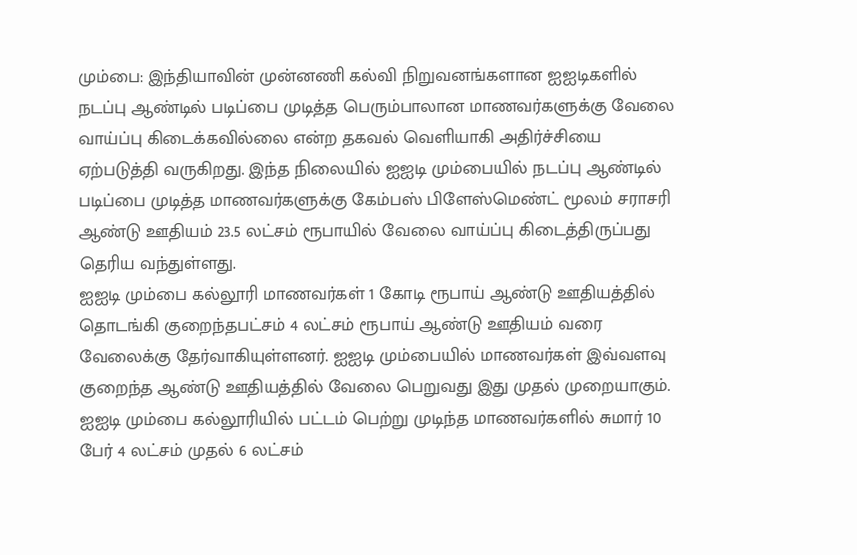மும்பை: இந்தியாவின் முன்னணி கல்வி நிறுவனங்களான ஐஐடிகளில் நடப்பு ஆண்டில் படிப்பை முடித்த பெரும்பாலான மாணவர்களுக்கு வேலை வாய்ப்பு கிடைக்கவில்லை என்ற தகவல் வெளியாகி அதிர்ச்சியை ஏற்படுத்தி வருகிறது. இந்த நிலையில் ஐஐடி மும்பையில் நடப்பு ஆண்டில் படிப்பை முடித்த மாணவர்களுக்கு கேம்பஸ் பிளேஸ்மெண்ட் மூலம் சராசரி ஆண்டு ஊதியம் 23.5 லட்சம் ரூபாயில் வேலை வாய்ப்பு கிடைத்திருப்பது தெரிய வந்துள்ளது.
ஐஐடி மும்பை கல்லூரி மாணவர்கள் 1 கோடி ரூபாய் ஆண்டு ஊதியத்தில் தொடங்கி குறைந்தபட்சம் 4 லட்சம் ரூபாய் ஆண்டு ஊதியம் வரை வேலைக்கு தேர்வாகியுள்ளனர். ஐஐடி மும்பையில் மாணவர்கள் இவ்வளவு குறைந்த ஆண்டு ஊதியத்தில் வேலை பெறுவது இது முதல் முறையாகும். ஐஐடி மும்பை கல்லூரியில் பட்டம் பெற்று முடிந்த மாணவர்களில் சுமார் 10 பேர் 4 லட்சம் முதல் 6 லட்சம்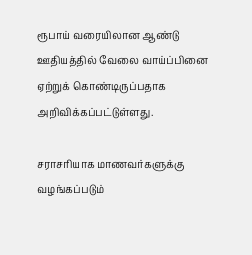ரூபாய் வரையிலான ஆண்டு ஊதியத்தில் வேலை வாய்ப்பினை ஏற்றுக் கொண்டிருப்பதாக அறிவிக்கப்பட்டுள்ளது.

சராசரியாக மாணவர்களுக்கு வழங்கப்படும்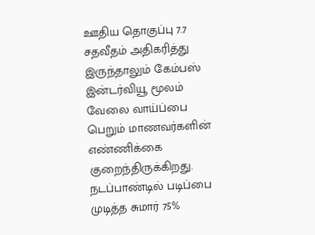ஊதிய தொகுப்பு 7.7 சதவீதம் அதிகரித்து இருந்தாலும் கேம்பஸ் இன்டர்வியூ மூலம் வேலை வாய்ப்பை பெறும் மாணவர்களின் எண்ணிக்கை குறைந்திருக்கிறது. நடப்பாண்டில் படிப்பை முடித்த சுமார் 75%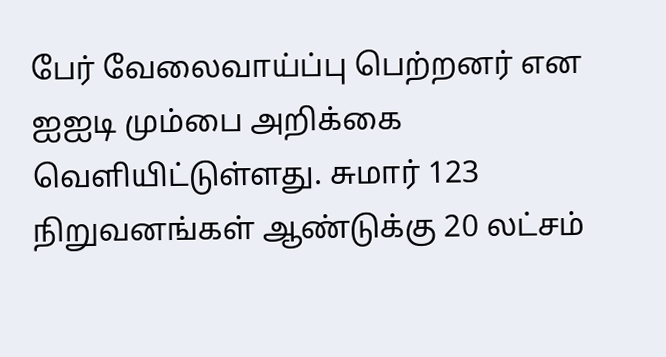பேர் வேலைவாய்ப்பு பெற்றனர் என ஐஐடி மும்பை அறிக்கை வெளியிட்டுள்ளது. சுமார் 123 நிறுவனங்கள் ஆண்டுக்கு 20 லட்சம்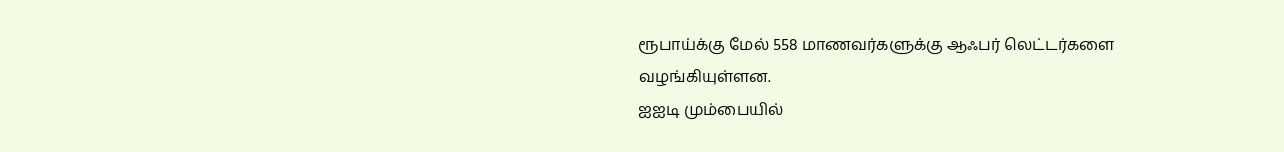ரூபாய்க்கு மேல் 558 மாணவர்களுக்கு ஆஃபர் லெட்டர்களை வழங்கியுள்ளன.
ஐஐடி மும்பையில்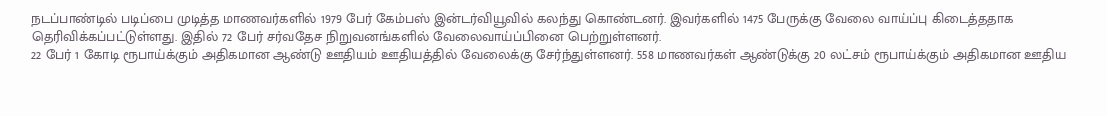நடப்பாண்டில் படிப்பை முடித்த மாணவர்களில் 1979 பேர் கேம்பஸ் இன்டர்வியூவில் கலந்து கொண்டனர். இவர்களில் 1475 பேருக்கு வேலை வாய்ப்பு கிடைத்ததாக தெரிவிக்கப்பட்டுள்ளது. இதில் 72 பேர் சர்வதேச நிறுவனங்களில் வேலைவாய்ப்பினை பெற்றுள்ளனர்.
22 பேர் 1 கோடி ரூபாய்க்கும் அதிகமான ஆண்டு ஊதியம் ஊதியத்தில் வேலைக்கு சேர்ந்துள்ளனர். 558 மாணவர்கள் ஆண்டுக்கு 20 லட்சம் ரூபாய்க்கும் அதிகமான ஊதிய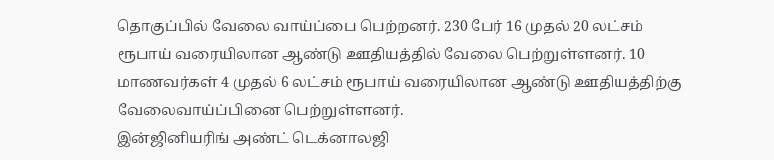தொகுப்பில் வேலை வாய்ப்பை பெற்றனர். 230 பேர் 16 முதல் 20 லட்சம் ரூபாய் வரையிலான ஆண்டு ஊதியத்தில் வேலை பெற்றுள்ளனர். 10 மாணவர்கள் 4 முதல் 6 லட்சம் ரூபாய் வரையிலான ஆண்டு ஊதியத்திற்கு வேலைவாய்ப்பினை பெற்றுள்ளனர்.
இன்ஜினியரிங் அண்ட் டெக்னாலஜி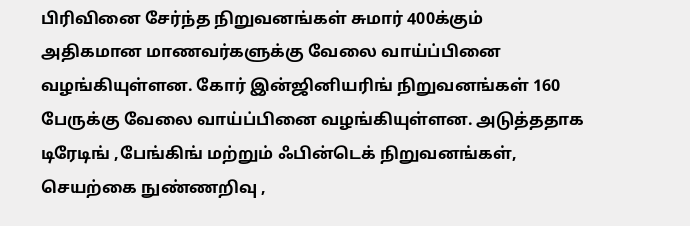பிரிவினை சேர்ந்த நிறுவனங்கள் சுமார் 400க்கும் அதிகமான மாணவர்களுக்கு வேலை வாய்ப்பினை வழங்கியுள்ளன. கோர் இன்ஜினியரிங் நிறுவனங்கள் 160 பேருக்கு வேலை வாய்ப்பினை வழங்கியுள்ளன. அடுத்ததாக டிரேடிங் ,பேங்கிங் மற்றும் ஃபின்டெக் நிறுவனங்கள், செயற்கை நுண்ணறிவு ,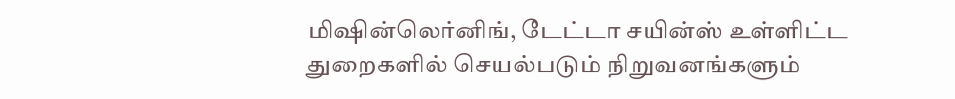மிஷின்லெர்னிங், டேட்டா சயின்ஸ் உள்ளிட்ட துறைகளில் செயல்படும் நிறுவனங்களும்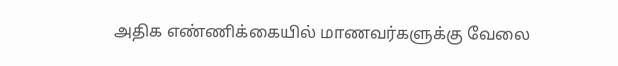அதிக எண்ணிக்கையில் மாணவர்களுக்கு வேலை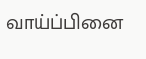வாய்ப்பினை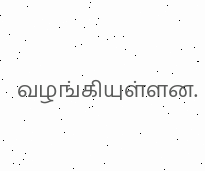வழங்கியுள்ளன.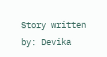Story written by: Devika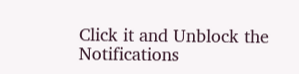Click it and Unblock the Notifications